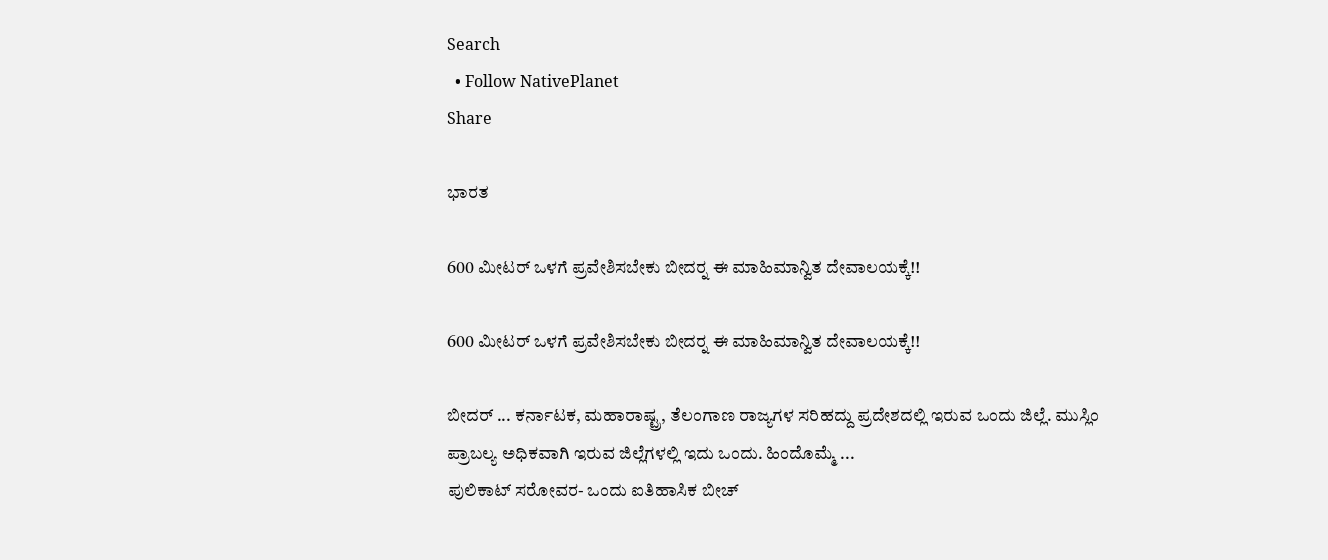Search
  • Follow NativePlanet
Share

ಭಾರತ

600 ಮೀಟರ್ ಒಳಗೆ ಪ್ರವೇಶಿಸಬೇಕು ಬೀದರ್‍ನ ಈ ಮಾಹಿಮಾನ್ವಿತ ದೇವಾಲಯಕ್ಕೆ!!

600 ಮೀಟರ್ ಒಳಗೆ ಪ್ರವೇಶಿಸಬೇಕು ಬೀದರ್‍ನ ಈ ಮಾಹಿಮಾನ್ವಿತ ದೇವಾಲಯಕ್ಕೆ!!

ಬೀದರ್ ... ಕರ್ನಾಟಕ, ಮಹಾರಾಷ್ಟ್ರ, ತೆಲಂಗಾಣ ರಾಜ್ಯಗಳ ಸರಿಹದ್ದು ಪ್ರದೇಶದಲ್ಲಿ ಇರುವ ಒಂದು ಜಿಲ್ಲೆ. ಮುಸ್ಲಿಂ ಪ್ರಾಬಲ್ಯ ಅಧಿಕವಾಗಿ ಇರುವ ಜಿಲ್ಲೆಗಳಲ್ಲಿ ಇದು ಒಂದು. ಹಿಂದೊಮ್ಮೆ ...
ಪುಲಿಕಾಟ್ ಸರೋವರ- ಒಂದು ಐತಿಹಾಸಿಕ ಬೀಚ್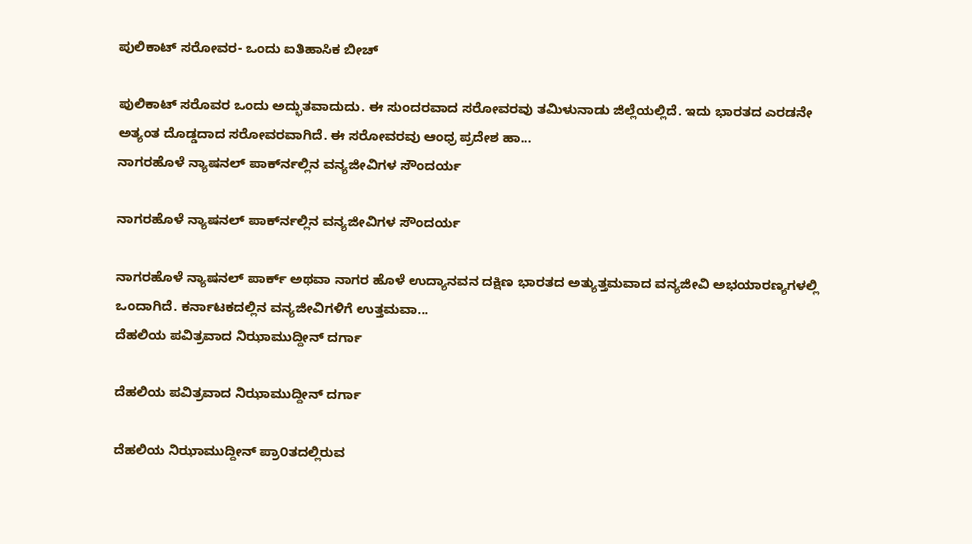ಪುಲಿಕಾಟ್ ಸರೋವರ- ಒಂದು ಐತಿಹಾಸಿಕ ಬೀಚ್

ಪುಲಿಕಾಟ್ ಸರೊವರ ಒಂದು ಅದ್ಭುತವಾದುದು. ಈ ಸುಂದರವಾದ ಸರೋವರವು ತಮಿಳುನಾಡು ಜಿಲ್ಲೆಯಲ್ಲಿದೆ. ಇದು ಭಾರತದ ಎರಡನೇ ಅತ್ಯಂತ ದೊಡ್ಡದಾದ ಸರೋವರವಾಗಿದೆ. ಈ ಸರೋವರವು ಆಂಧ್ರ ಪ್ರದೇಶ ಹಾ...
ನಾಗರಹೊಳೆ ನ್ಯಾಷನಲ್ ಪಾರ್ಕ್‍ನಲ್ಲಿನ ವನ್ಯಜೀವಿಗಳ ಸೌಂದರ್ಯ

ನಾಗರಹೊಳೆ ನ್ಯಾಷನಲ್ ಪಾರ್ಕ್‍ನಲ್ಲಿನ ವನ್ಯಜೀವಿಗಳ ಸೌಂದರ್ಯ

ನಾಗರಹೊಳೆ ನ್ಯಾಷನಲ್ ಪಾರ್ಕ್ ಅಥವಾ ನಾಗರ ಹೊಳೆ ಉದ್ಯಾನವನ ದಕ್ಷಿಣ ಭಾರತದ ಅತ್ಯುತ್ತಮವಾದ ವನ್ಯಜೀವಿ ಅಭಯಾರಣ್ಯಗಳಲ್ಲಿ ಒಂದಾಗಿದೆ. ಕರ್ನಾಟಕದಲ್ಲಿನ ವನ್ಯಜೀವಿಗಳಿಗೆ ಉತ್ತಮವಾ...
ದೆಹಲಿಯ ಪವಿತ್ರವಾದ ನಿಝಾಮುದ್ದೀನ್ ದರ್ಗಾ

ದೆಹಲಿಯ ಪವಿತ್ರವಾದ ನಿಝಾಮುದ್ದೀನ್ ದರ್ಗಾ

ದೆಹಲಿಯ ನಿಝಾಮುದ್ದೀನ್ ಪ್ರಾ೦ತದಲ್ಲಿರುವ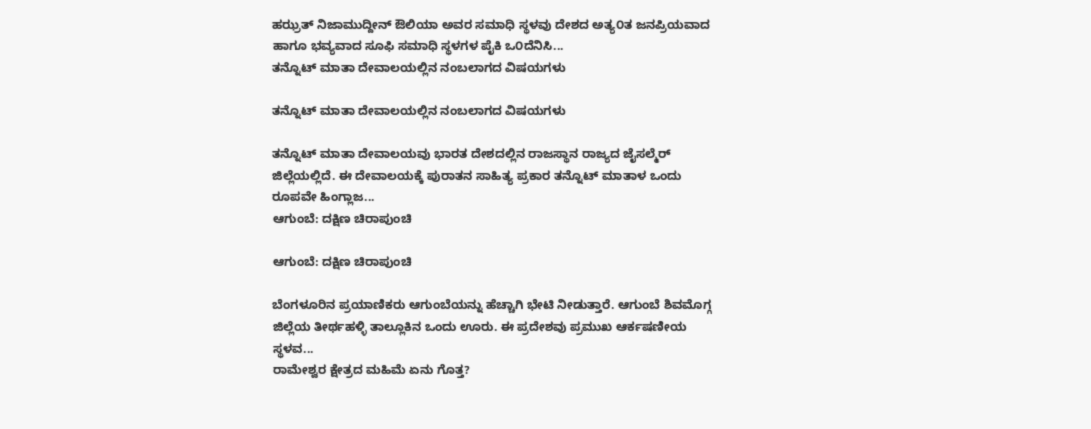ಹಝ್ರತ್ ನಿಜಾಮುದ್ದೀನ್ ಔಲಿಯಾ ಅವರ ಸಮಾಧಿ ಸ್ಥಳವು ದೇಶದ ಅತ್ಯ೦ತ ಜನಪ್ರಿಯವಾದ ಹಾಗೂ ಭವ್ಯವಾದ ಸೂಫಿ ಸಮಾಧಿ ಸ್ಥಳಗಳ ಪೈಕಿ ಒ೦ದೆನಿಸಿ...
ತನ್ನೊಟ್ ಮಾತಾ ದೇವಾಲಯಲ್ಲಿನ ನಂಬಲಾಗದ ವಿಷಯಗಳು

ತನ್ನೊಟ್ ಮಾತಾ ದೇವಾಲಯಲ್ಲಿನ ನಂಬಲಾಗದ ವಿಷಯಗಳು

ತನ್ನೊಟ್ ಮಾತಾ ದೇವಾಲಯವು ಭಾರತ ದೇಶದಲ್ಲಿನ ರಾಜಸ್ಥಾನ ರಾಜ್ಯದ ಜೈಸಲ್ಮೆರ್ ಜಿಲ್ಲೆಯಲ್ಲಿದೆ. ಈ ದೇವಾಲಯಕ್ಕೆ ಪುರಾತನ ಸಾಹಿತ್ಯ ಪ್ರಕಾರ ತನ್ನೊಟ್ ಮಾತಾಳ ಒಂದು ರೂಪವೇ ಹಿಂಗ್ಲಾಜ...
ಆಗುಂಬೆ: ದಕ್ಷಿಣ ಚಿರಾಪುಂಚಿ

ಆಗುಂಬೆ: ದಕ್ಷಿಣ ಚಿರಾಪುಂಚಿ

ಬೆಂಗಳೂರಿನ ಪ್ರಯಾಣಿಕರು ಆಗುಂಬೆಯನ್ನು ಹೆಚ್ಚಾಗಿ ಭೇಟಿ ನೀಡುತ್ತಾರೆ. ಆಗುಂಬೆ ಶಿವಮೊಗ್ಗ ಜಿಲ್ಲೆಯ ತೀರ್ಥಹಳ್ಳಿ ತಾಲ್ಲೂಕಿನ ಒಂದು ಊರು. ಈ ಪ್ರದೇಶವು ಪ್ರಮುಖ ಆರ್ಕಷಣೀಯ ಸ್ಥಳವ...
ರಾಮೇಶ್ವರ ಕ್ಷೇತ್ರದ ಮಹಿಮೆ ಏನು ಗೊತ್ತ?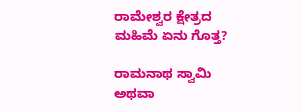ರಾಮೇಶ್ವರ ಕ್ಷೇತ್ರದ ಮಹಿಮೆ ಏನು ಗೊತ್ತ?

ರಾಮನಾಥ ಸ್ವಾಮಿ ಅಥವಾ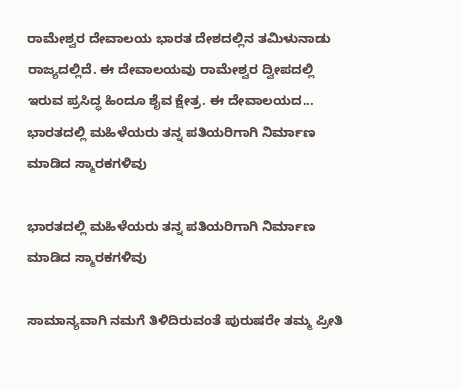ರಾಮೇಶ್ವರ ದೇವಾಲಯ ಭಾರತ ದೇಶದಲ್ಲಿನ ತಮಿಳುನಾಡು ರಾಜ್ಯದಲ್ಲಿದೆ. ಈ ದೇವಾಲಯವು ರಾಮೇಶ್ವರ ದ್ವೀಪದಲ್ಲಿ ಇರುವ ಪ್ರಸಿದ್ಧ ಹಿಂದೂ ಶೈವ ಕ್ಷೇತ್ರ. ಈ ದೇವಾಲಯದ...
ಭಾರತದಲ್ಲಿ ಮಹಿಳೆಯರು ತನ್ನ ಪತಿಯರಿಗಾಗಿ ನಿರ್ಮಾಣ ಮಾಡಿದ ಸ್ಮಾರಕಗಳಿವು

ಭಾರತದಲ್ಲಿ ಮಹಿಳೆಯರು ತನ್ನ ಪತಿಯರಿಗಾಗಿ ನಿರ್ಮಾಣ ಮಾಡಿದ ಸ್ಮಾರಕಗಳಿವು

ಸಾಮಾನ್ಯವಾಗಿ ನಮಗೆ ತಿಳಿದಿರುವಂತೆ ಪುರುಷರೇ ತಮ್ಮ ಪ್ರೀತಿ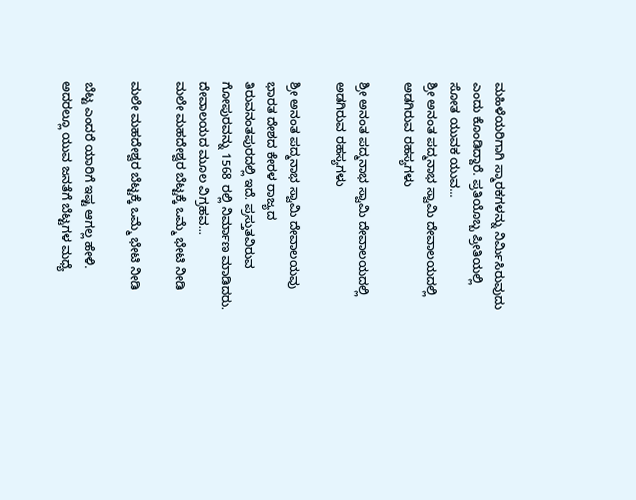ಮಹಿಳೆಯರಿಗಾಗಿ ಸ್ಮಾರಕಗಳನ್ನು ನಿರ್ಮಿಸಿರುವುದು ಎಂದು ಕೊಂಡಿದ್ದಾರೆ. ಪ್ರತಿಯೊಬ್ಬ ಪ್ರೀತಿಯಲ್ಲಿ ಸೋತ ಯುವಕ ಯುವ...
ಶ್ರೀ ಅನಂತ ಪದ್ಮನಾಭ ಸ್ವಾಮಿ ದೇವಾಲಯದಲ್ಲಿ ಅಡಗಿರುವ ರಹಸ್ಯಗಳು

ಶ್ರೀ ಅನಂತ ಪದ್ಮನಾಭ ಸ್ವಾಮಿ ದೇವಾಲಯದಲ್ಲಿ ಅಡಗಿರುವ ರಹಸ್ಯಗಳು

ಶ್ರೀ ಅನಂತ ಪದ್ಮನಾಭ ಸ್ವಾಮಿ ದೇವಾಲಯವು ಭಾರತ ದೇಶದ ಕೇರಳ ರಾಜ್ಯದ ತಿರುವನಂತಪುರದಲ್ಲಿ ಇದೆ. ಪ್ರಸ್ತುತವಿರುವ ಗೋಪುರವನ್ನು 1568 ರಲ್ಲಿ ನಿರ್ಮಾಣ ಮಾಡಿದರು. ದೇವಾಲಯದ ಮೂಲ ವಿಗ್ರಹವ...
ಮಲೇ ಮಹದೇಶ್ವರ ಬೆಟ್ಟಕ್ಕೆ ಒಮ್ಮೆ ಭೇಟಿ ನೀಡಿ

ಮಲೇ ಮಹದೇಶ್ವರ ಬೆಟ್ಟಕ್ಕೆ ಒಮ್ಮೆ ಭೇಟಿ ನೀಡಿ

ಬೆಟ್ಟ ಎಂದರೆ ಯಾರಿಗೆ ಇಷ್ಟ ಆಗಲ್ಲ ಹೇಳಿ. ಅದರಲ್ಲೂ ಯುವ ಜನತೆಗೆ ಬೆಟ್ಟಗಳ ಮಧ್ಯೆ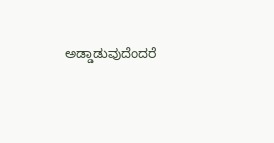ಅಡ್ಡಾಡುವುದೆಂದರೆ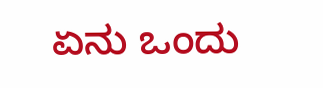ಏನು ಒಂದು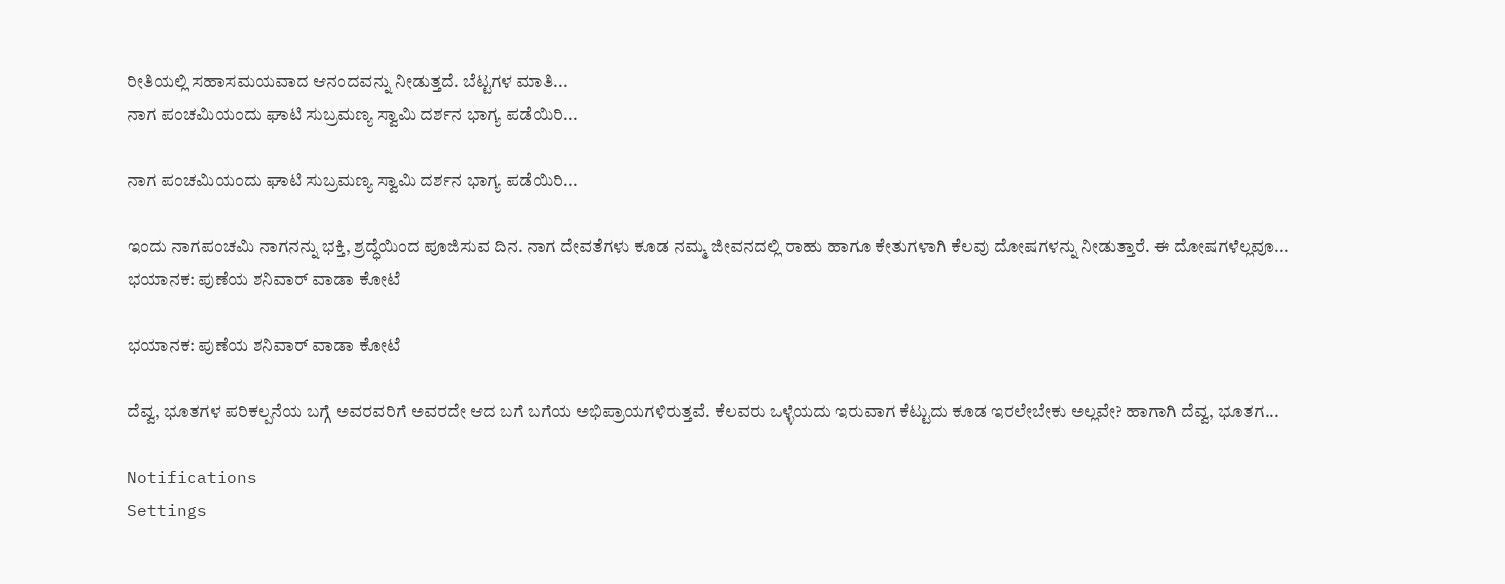ರೀತಿಯಲ್ಲಿ ಸಹಾಸಮಯವಾದ ಆನಂದವನ್ನು ನೀಡುತ್ತದೆ. ಬೆಟ್ಟಗಳ ಮಾತಿ...
ನಾಗ ಪಂಚಮಿಯಂದು ಘಾಟಿ ಸುಬ್ರಮಣ್ಯ ಸ್ವಾಮಿ ದರ್ಶನ ಭಾಗ್ಯ ಪಡೆಯಿರಿ...

ನಾಗ ಪಂಚಮಿಯಂದು ಘಾಟಿ ಸುಬ್ರಮಣ್ಯ ಸ್ವಾಮಿ ದರ್ಶನ ಭಾಗ್ಯ ಪಡೆಯಿರಿ...

ಇಂದು ನಾಗಪಂಚಮಿ ನಾಗನನ್ನು ಭಕ್ತಿ, ಶ್ರದ್ಧೆಯಿಂದ ಪೂಜಿಸುವ ದಿನ. ನಾಗ ದೇವತೆಗಳು ಕೂಡ ನಮ್ಮ ಜೀವನದಲ್ಲಿ ರಾಹು ಹಾಗೂ ಕೇತುಗಳಾಗಿ ಕೆಲವು ದೋಷಗಳನ್ನು ನೀಡುತ್ತಾರೆ. ಈ ದೋಷಗಳೆಲ್ಲವೂ...
ಭಯಾನಕ: ಪುಣೆಯ ಶನಿವಾರ್ ವಾಡಾ ಕೋಟೆ

ಭಯಾನಕ: ಪುಣೆಯ ಶನಿವಾರ್ ವಾಡಾ ಕೋಟೆ

ದೆವ್ವ, ಭೂತಗಳ ಪರಿಕಲ್ಪನೆಯ ಬಗ್ಗೆ ಅವರವರಿಗೆ ಅವರದೇ ಆದ ಬಗೆ ಬಗೆಯ ಅಭಿಪ್ರಾಯಗಳಿರುತ್ತವೆ. ಕೆಲವರು ಒಳ್ಳೆಯದು ಇರುವಾಗ ಕೆಟ್ಟುದು ಕೂಡ ಇರಲೇಬೇಕು ಅಲ್ಲವೇ? ಹಾಗಾಗಿ ದೆವ್ವ, ಭೂತಗ...

Notifications
Settings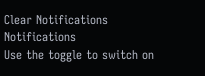Clear Notifications
Notifications
Use the toggle to switch on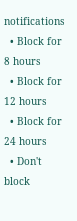notifications
  • Block for 8 hours
  • Block for 12 hours
  • Block for 24 hours
  • Don't block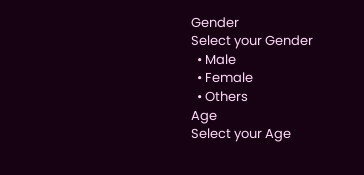Gender
Select your Gender
  • Male
  • Female
  • Others
Age
Select your Age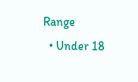Range
  • Under 18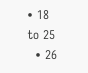• 18 to 25
  • 26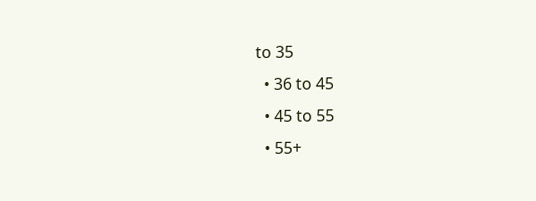to 35
  • 36 to 45
  • 45 to 55
  • 55+